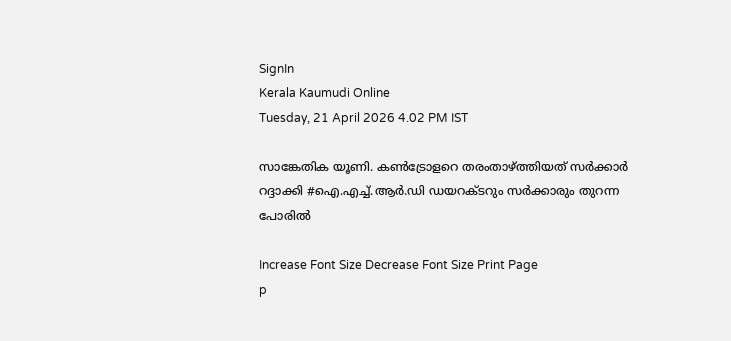SignIn
Kerala Kaumudi Online
Tuesday, 21 April 2026 4.02 PM IST

സാങ്കേതിക യൂണി. കൺട്രോളറെ തരംതാഴ്ത്തിയത് സർക്കാർ റദ്ദാക്കി #ഐ.എച്ച്.ആർ.ഡി ഡയറക്ടറും സർക്കാരും തുറന്ന പോരിൽ

Increase Font Size Decrease Font Size Print Page
p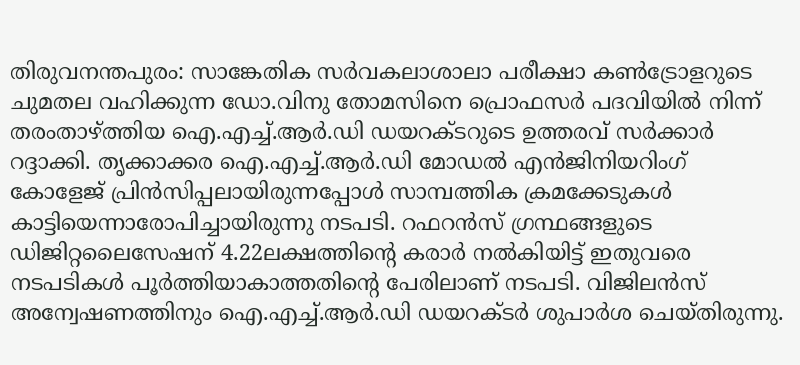തിരുവനന്തപുരം: സാങ്കേതിക സർവകലാശാലാ പരീക്ഷാ കൺട്രോളറുടെ ചുമതല വഹിക്കുന്ന ഡോ.വിനു തോമസിനെ പ്രൊഫസർ പദവിയിൽ നിന്ന് തരംതാഴ്‌ത്തിയ ഐ.എച്ച്.ആർ.ഡി ഡയറക്ടറുടെ ഉത്തരവ് സർക്കാർ റദ്ദാക്കി. തൃക്കാക്കര ഐ.എച്ച്.ആർ.ഡി മോഡൽ എൻജിനിയറിംഗ് കോളേജ് പ്രിൻസിപ്പലായിരുന്നപ്പോൾ സാമ്പത്തിക ക്രമക്കേടുകൾ കാട്ടിയെന്നാരോപിച്ചായിരുന്നു നടപടി. റഫറൻസ് ഗ്രന്ഥങ്ങളുടെ ഡിജിറ്റലൈസേഷന് 4.22ലക്ഷത്തിന്റെ കരാർ നൽകിയിട്ട് ഇതുവരെ നടപടികൾ പൂർത്തിയാകാത്തതിന്റെ പേരിലാണ് നടപടി. വിജിലൻസ് അന്വേഷണത്തിനും ഐ.എച്ച്.ആർ.ഡി ഡയറക്ടർ ശുപാർശ ചെയ്തിരുന്നു.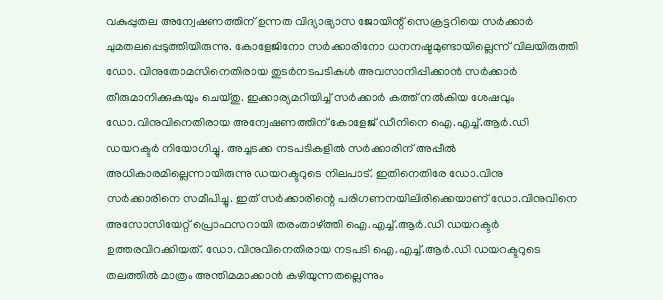വകുപ്പുതല അന്വേഷണത്തിന് ഉന്നത വിദ്യാഭ്യാസ ജോയിന്റ് സെക്രട്ടറിയെ സർക്കാർ ചുമതലപ്പെടുത്തിയിരുന്നു. കോളേജിനോ സർക്കാരിനോ ധനനഷ്ടമുണ്ടായില്ലെന്ന് വിലയിരുത്തി ഡോ. വിനുതോമസിനെതിരായ തുടർനടപടികൾ അവസാനിപ്പിക്കാൻ സർക്കാർ തീരുമാനിക്കുകയും ചെയ്തു. ഇക്കാര്യമറിയിച്ച് സർക്കാർ കത്ത് നൽകിയ ശേഷവും ഡോ.വിനുവിനെതിരായ അന്വേഷണത്തിന് കോളേജ് ഡീനിനെ ഐ.എച്ച്.ആർ.ഡി ഡയറക്ടർ നിയോഗിച്ചു. അച്ചടക്ക നടപടികളിൽ സർക്കാരിന് അപ്പീൽ അധികാരമില്ലെന്നായിരുന്നു ഡയറക്ടറുടെ നിലപാട്. ഇതിനെതിരേ ഡോ.വിനു സർക്കാരിനെ സമീപിച്ചു. ഇത് സർക്കാരിന്റെ പരിഗണനയിലിരിക്കെയാണ് ഡോ.വിനുവിനെ അസോസിയേറ്റ് പ്രൊഫസറായി തരംതാഴ്‌ത്തി ഐ.എച്ച്.ആർ.ഡി ഡയറക്ടർ ഉത്തരവിറക്കിയത്. ഡോ.വിനുവിനെതിരായ നടപടി ഐ.എച്ച്.ആർ.ഡി ഡയറക്ടറുടെ തലത്തിൽ മാത്രം അന്തിമമാക്കാൻ കഴിയുന്നതല്ലെന്നും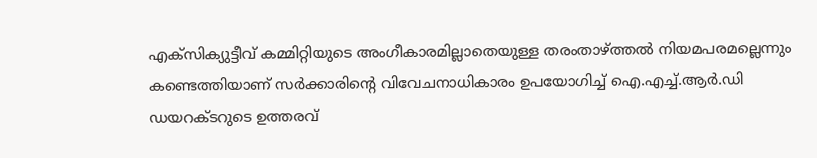എക്സിക്യുട്ടീവ് കമ്മിറ്റിയുടെ അംഗീകാരമില്ലാതെയുള്ള തരംതാഴ്ത്തൽ നിയമപരമല്ലെന്നും കണ്ടെത്തിയാണ് സർക്കാരിന്റെ വിവേചനാധികാരം ഉപയോഗിച്ച് ഐ.എച്ച്.ആർ.ഡി ഡയറക്ടറുടെ ഉത്തരവ്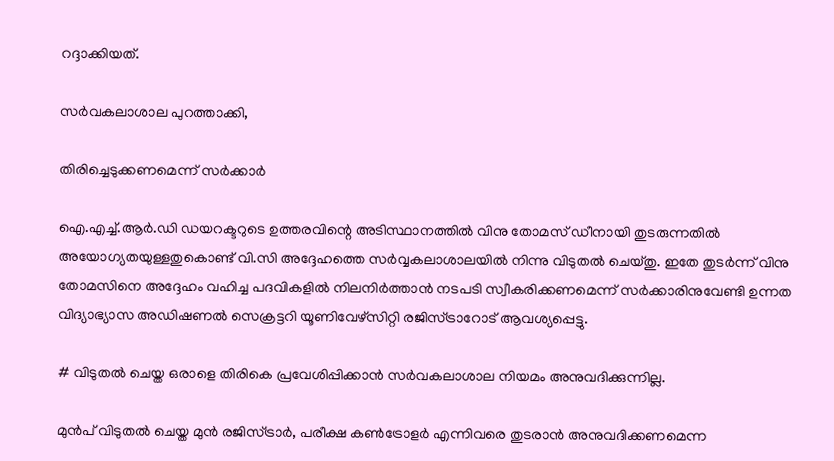റദ്ദാക്കിയത്.

സർവകലാശാല പുറത്താക്കി,

തിരിച്ചെടുക്കണമെന്ന് സർക്കാർ

ഐ.എച്ച്.ആർ.ഡി ഡയറക്ടറുടെ ഉത്തരവിന്റെ അടിസ്ഥാനത്തിൽ വിനു തോമസ് ഡീനായി തുടരുന്നതിൽ അയോഗ്യതയുള്ളതുകൊണ്ട് വി.സി അദ്ദേഹത്തെ സർവ്വകലാശാലയിൽ നിന്നു വിടുതൽ ചെയ്തു. ഇതേ തുടർന്ന് വിനു തോമസിനെ അദ്ദേഹം വഹിച്ച പദവികളിൽ നിലനിർത്താൻ നടപടി സ്വീകരിക്കണമെന്ന് സർക്കാരിനുവേണ്ടി ഉന്നത വിദ്യാഭ്യാസ അഡിഷണൽ സെക്രട്ടറി യൂണിവേഴ്സിറ്റി രജിസ്ട്രാറോട് ആവശ്യപ്പെട്ടു.

# വിടുതൽ ചെയ്ത ഒരാളെ തിരികെ പ്രവേശിപ്പിക്കാൻ സർവകലാശാല നിയമം അനുവദിക്കുന്നില്ല.

മുൻപ് വിടുതൽ ചെയ്ത മുൻ രജിസ്ട്രാർ, പരീക്ഷ കൺട്രോളർ എന്നിവരെ തുടരാൻ അനുവദിക്കണമെന്ന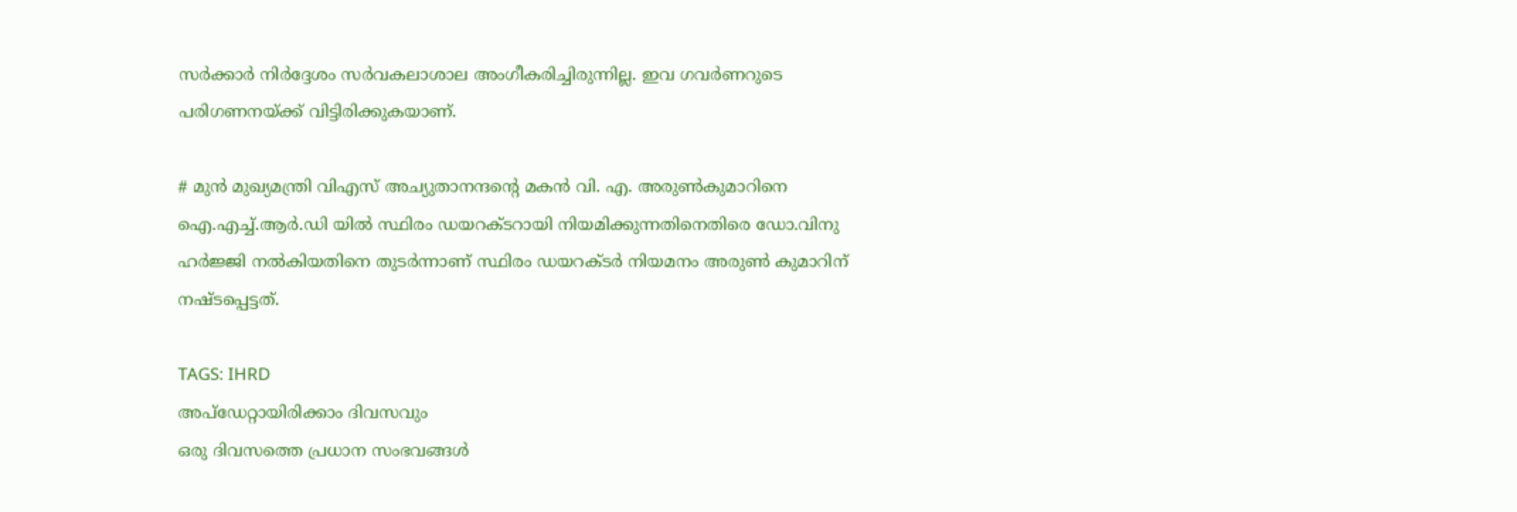സർക്കാർ നിർദ്ദേശം സർവകലാശാല അംഗീകരിച്ചിരുന്നില്ല. ഇവ ഗവർണറുടെ പരിഗണനയ്ക്ക് വിട്ടിരിക്കുകയാണ്.

# മുൻ മുഖ്യമന്ത്രി വിഎസ് അച്യുതാനന്ദന്റെ മകൻ വി. എ. അരുൺകുമാറിനെ ഐ.എച്ച്.ആർ.ഡി യിൽ സ്ഥിരം ഡയറക്ടറായി നിയമിക്കുന്നതിനെതിരെ ഡോ.വിനു ഹർജ്ജി നൽകിയതിനെ തുടർന്നാണ് സ്ഥിരം ഡയറക്ടർ നിയമനം അരുൺ കുമാറിന് നഷ്ടപ്പെട്ടത്.

TAGS: IHRD
അപ്ഡേറ്റായിരിക്കാം ദിവസവും
ഒരു ദിവസത്തെ പ്രധാന സംഭവങ്ങൾ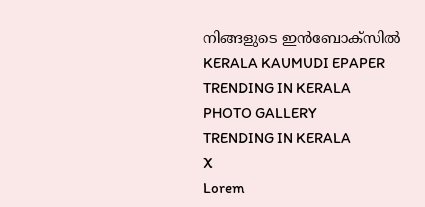നിങ്ങളുടെ ഇൻബോക്സിൽ
KERALA KAUMUDI EPAPER
TRENDING IN KERALA
PHOTO GALLERY
TRENDING IN KERALA
X
Lorem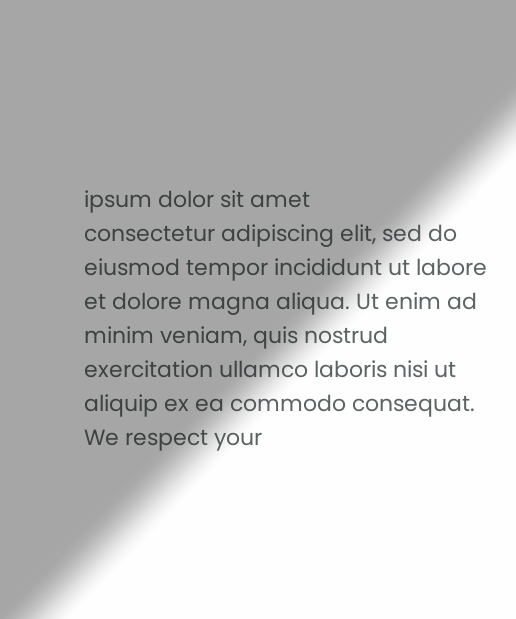ipsum dolor sit amet
consectetur adipiscing elit, sed do eiusmod tempor incididunt ut labore et dolore magna aliqua. Ut enim ad minim veniam, quis nostrud exercitation ullamco laboris nisi ut aliquip ex ea commodo consequat.
We respect your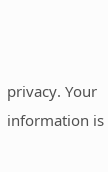privacy. Your information is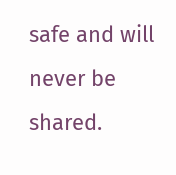safe and will never be shared.